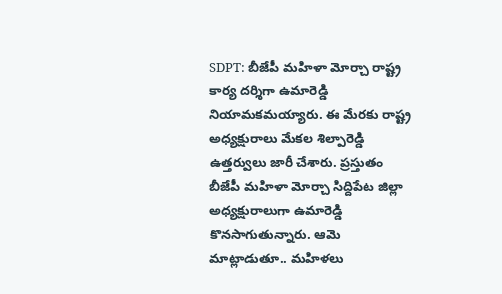SDPT: బీజేపీ మహిళా మోర్చా రాష్ట్ర కార్య దర్శిగా ఉమారెడ్డి నియామకమయ్యారు. ఈ మేరకు రాష్ట్ర అధ్యక్షురాలు మేకల శిల్పారెడ్డి ఉత్తర్వులు జారీ చేశారు. ప్రస్తుతం బీజేపీ మహిళా మోర్చా సిద్దిపేట జిల్లా అధ్యక్షురాలుగా ఉమారెడ్డి కొనసాగుతున్నారు. ఆమె మాట్లాడుతూ.. మహిళలు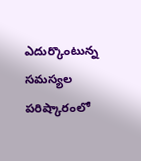ఎదుర్కొంటున్న సమస్యల పరిష్కారంలో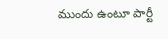ముందు ఉంటూ పార్టీ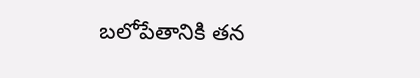బలోపేతానికి తన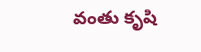వంతు కృషి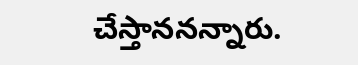చేస్తాననన్నారు.